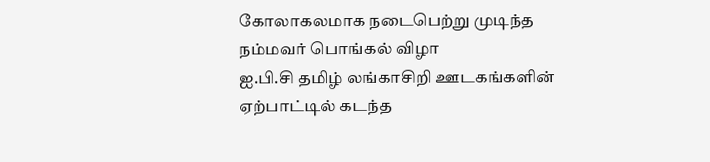கோலாகலமாக நடைபெற்று முடிந்த நம்மவர் பொங்கல் விழா
ஐ.பி.சி தமிழ் லங்காசிறி ஊடகங்களின் ஏற்பாட்டில் கடந்த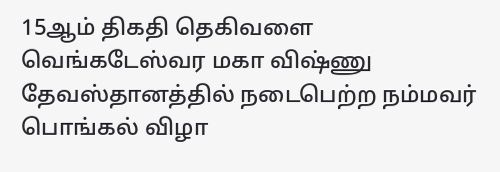15ஆம் திகதி தெகிவளை வெங்கடேஸ்வர மகா விஷ்ணு தேவஸ்தானத்தில் நடைபெற்ற நம்மவர் பொங்கல் விழா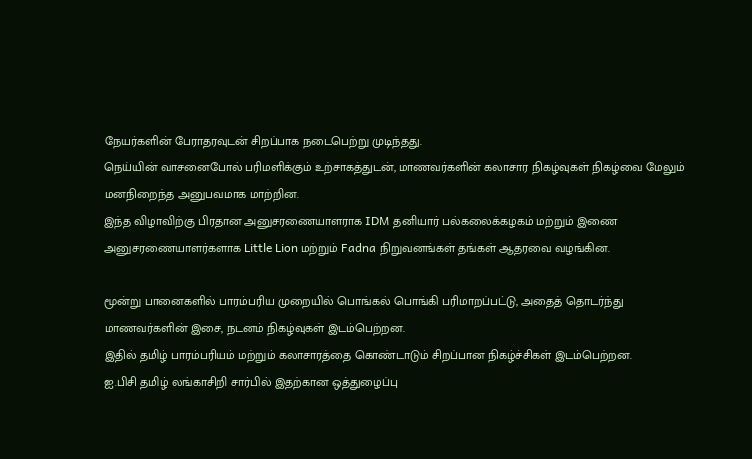நேயர்களின் பேராதரவுடன் சிறப்பாக நடைபெற்று முடிந்தது.
நெய்யின் வாசனைபோல் பரிமளிக்கும் உற்சாகத்துடன், மாணவர்களின் கலாசார நிகழ்வுகள் நிகழ்வை மேலும் மனநிறைந்த அனுபவமாக மாற்றின.
இந்த விழாவிற்கு பிரதான அனுசரணையாளராக IDM தனியார் பல்கலைக்கழகம் மற்றும் இணை அனுசரணையாளர்களாக Little Lion மற்றும் Fadna நிறுவனங்கள் தங்கள் ஆதரவை வழங்கின.

மூன்று பானைகளில் பாரம்பரிய முறையில் பொங்கல் பொங்கி பரிமாறப்பட்டு, அதைத் தொடர்ந்து மாணவர்களின் இசை, நடனம் நிகழ்வுகள் இடம்பெற்றன.
இதில் தமிழ் பாரம்பரியம் மற்றும் கலாசாரத்தை கொண்டாடும் சிறப்பான நிகழ்ச்சிகள் இடம்பெற்றன.
ஐ.பிசி தமிழ் லங்காசிறி சார்பில் இதற்கான ஒத்துழைப்பு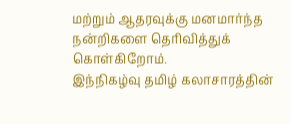மற்றும் ஆதரவுக்கு மனமார்ந்த நன்றிகளை தெரிவித்துக் கொள்கிறோம்.
இந்நிகழ்வு தமிழ் கலாசாரத்தின்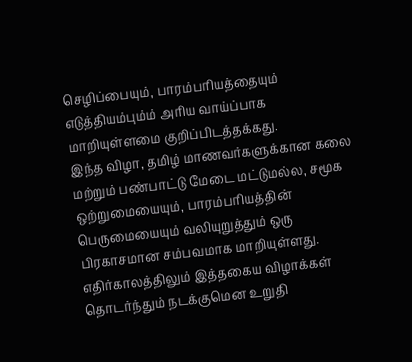செழிப்பையும், பாரம்பரியத்தையும் எடுத்தியம்பும்ம் அரிய வாய்ப்பாக மாறியுள்ளமை குறிப்பிடத்தக்கது.
இந்த விழா, தமிழ் மாணவர்களுக்கான கலை மற்றும் பண்பாட்டு மேடை மட்டுமல்ல, சமூக ஒற்றுமையையும், பாரம்பரியத்தின் பெருமையையும் வலியுறுத்தும் ஒரு பிரகாசமான சம்பவமாக மாறியுள்ளது.
எதிர்காலத்திலும் இத்தகைய விழாக்கள் தொடர்ந்தும் நடக்குமென உறுதி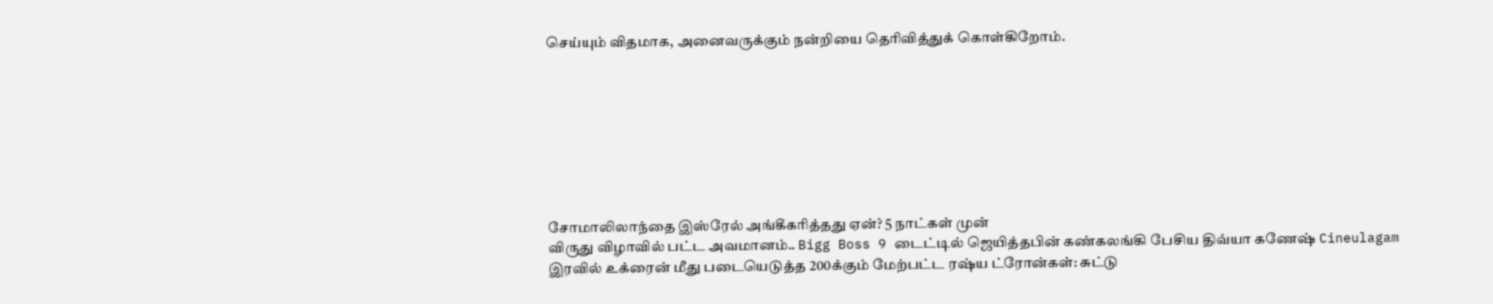செய்யும் விதமாக, அனைவருக்கும் நன்றியை தெரிவித்துக் கொள்கிறோம்.








சோமாலிலாந்தை இஸ்ரேல் அங்கீகரித்தது ஏன்? 5 நாட்கள் முன்
விருது விழாவில் பட்ட அவமானம்.. Bigg Boss 9 டைட்டில் ஜெயித்தபின் கண்கலங்கி பேசிய திவ்யா கணேஷ் Cineulagam
இரவில் உக்ரைன் மீது படையெடுத்த 200க்கும் மேற்பட்ட ரஷ்ய ட்ரோன்கள்: சுட்டு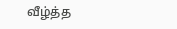வீழ்த்த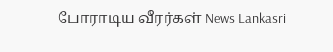போராடிய வீரர்கள் News Lankasri